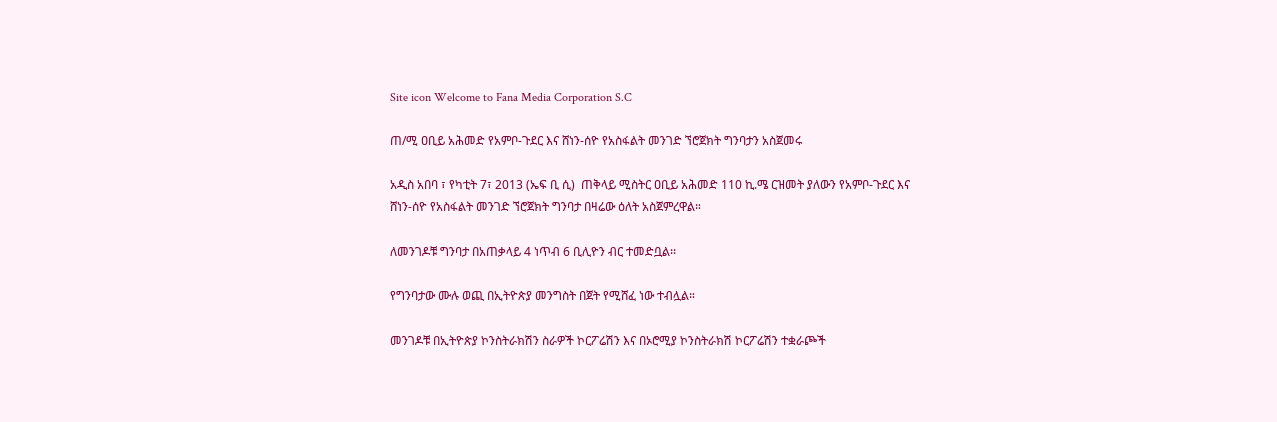Site icon Welcome to Fana Media Corporation S.C

ጠ/ሚ ዐቢይ አሕመድ የአምቦ-ጉደር እና ሸነን-ሰዮ የአስፋልት መንገድ ኘሮጀክት ግንባታን አስጀመሩ

አዲስ አበባ ፣ የካቲት 7፣ 2013 (ኤፍ ቢ ሲ)  ጠቅላይ ሚስትር ዐቢይ አሕመድ 110 ኪ.ሜ ርዝመት ያለውን የአምቦ-ጉደር እና ሸነን-ሰዮ የአስፋልት መንገድ ኘሮጀክት ግንባታ በዛሬው ዕለት አስጀምረዋል።

ለመንገዶቹ ግንባታ በአጠቃላይ 4 ነጥብ 6 ቢሊዮን ብር ተመድቧል፡፡

የግንባታው ሙሉ ወጪ በኢትዮጵያ መንግስት በጀት የሚሸፈ ነው ተብሏል።

መንገዶቹ በኢትዮጵያ ኮንስትራክሽን ስራዎች ኮርፖሬሽን እና በኦሮሚያ ኮንስትራክሽ ኮርፖሬሽን ተቋራጮች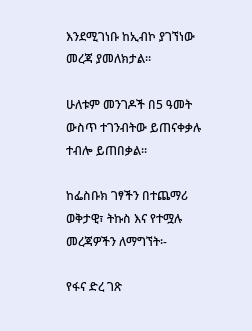እንደሚገነቡ ከኢብኮ ያገኘነው መረጃ ያመለክታል።

ሁለቱም መንገዶች በ5 ዓመት ውስጥ ተገንብትው ይጠናቀቃሉ ተብሎ ይጠበቃል።

ከፌስቡክ ገፃችን በተጨማሪ ወቅታዊ፣ ትኩስ እና የተሟሉ መረጃዎችን ለማግኘት፡-

የፋና ድረ ገጽ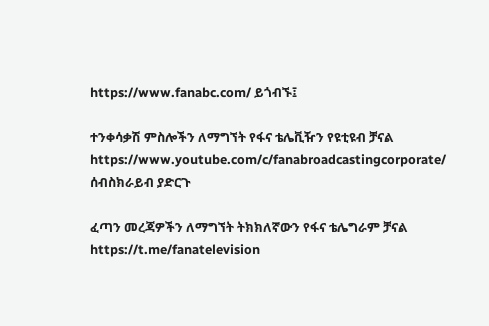https://www.fanabc.com/ ይጎብኙ፤

ተንቀሳቃሽ ምስሎችን ለማግኘት የፋና ቴሌቪዥን የዩቲዩብ ቻናል https://www.youtube.com/c/fanabroadcastingcorporate/ ሰብስክራይብ ያድርጉ

ፈጣን መረጃዎችን ለማግኘት ትክክለኛውን የፋና ቴሌግራም ቻናል https://t.me/fanatelevision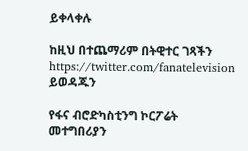ይቀላቀሉ

ከዚህ በተጨማሪም በትዊተር ገጻችን https://twitter.com/fanatelevision ይወዳጁን

የፋና ብሮድካስቲንግ ኮርፖሬት መተግበሪያን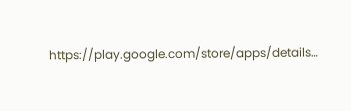https://play.google.com/store/apps/details…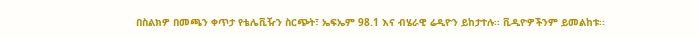በስልክዎ በመጫን ቀጥታ የቴሌቪዥን ስርጭት፣ ኤፍኤም 98.1 እና ብሄራዊ ሬዲዮን ይከታተሉ፡፡ ቪዲዮዎችንም ይመልከቱ፡፡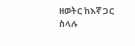ዘወትር ከእኛ ጋር ስላሉ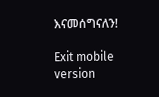እናመሰግናለን!

Exit mobile version